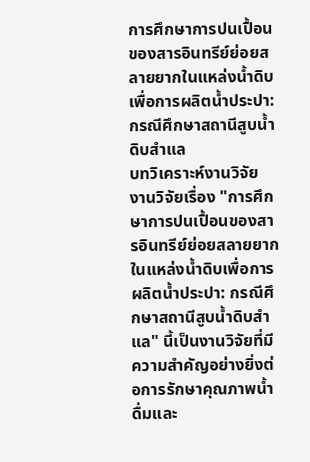การศึกษาการปนเปื้อนของสารอินทรีย์ย่อยสลายยากในแหล่งน้ำดิบเพื่อการผลิตน้ำประปา: กรณีศึกษาสถานีสูบน้ำดิบสำแล
บทวิเคราะห์งานวิจัย
งานวิจัยเรื่อง "การศึกษาการปนเปื้อนของสารอินทรีย์ย่อยสลายยากในแหล่งน้ำดิบเพื่อการผลิตน้ำประปา: กรณีศึกษาสถานีสูบน้ำดิบสำแล" นี้เป็นงานวิจัยที่มีความสำคัญอย่างยิ่งต่อการรักษาคุณภาพน้ำดื่มและ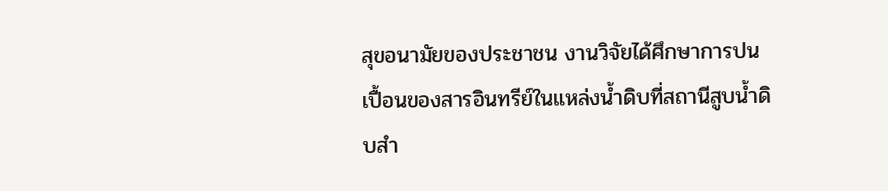สุขอนามัยของประชาชน งานวิจัยได้ศึกษาการปนเปื้อนของสารอินทรีย์ในแหล่งน้ำดิบที่สถานีสูบน้ำดิบสำ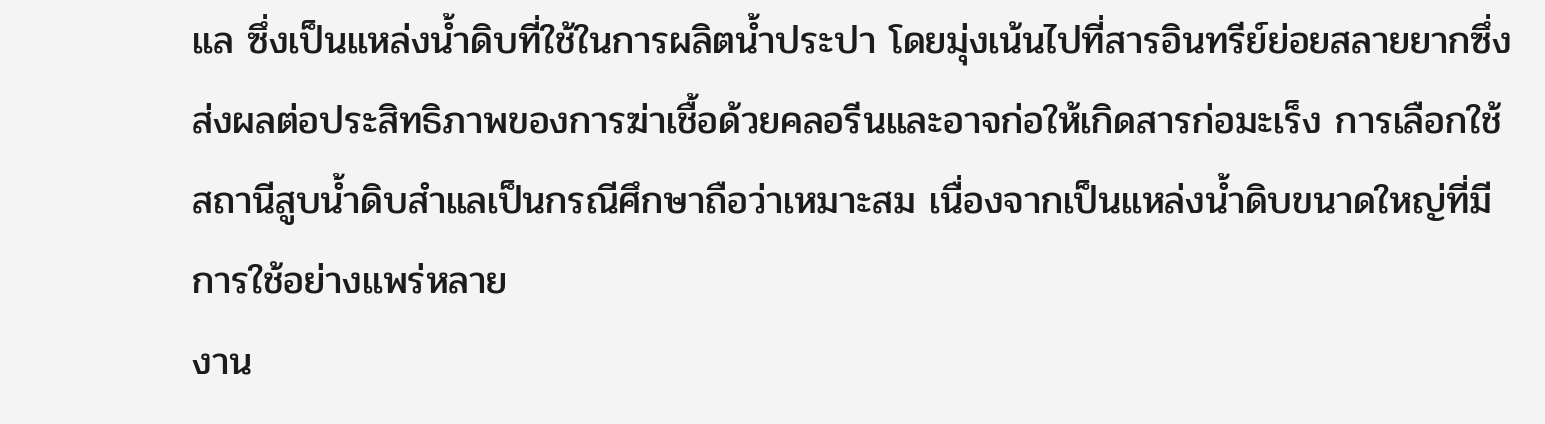แล ซึ่งเป็นแหล่งน้ำดิบที่ใช้ในการผลิตน้ำประปา โดยมุ่งเน้นไปที่สารอินทรีย์ย่อยสลายยากซึ่งส่งผลต่อประสิทธิภาพของการฆ่าเชื้อด้วยคลอรีนและอาจก่อให้เกิดสารก่อมะเร็ง การเลือกใช้สถานีสูบน้ำดิบสำแลเป็นกรณีศึกษาถือว่าเหมาะสม เนื่องจากเป็นแหล่งน้ำดิบขนาดใหญ่ที่มีการใช้อย่างแพร่หลาย
งาน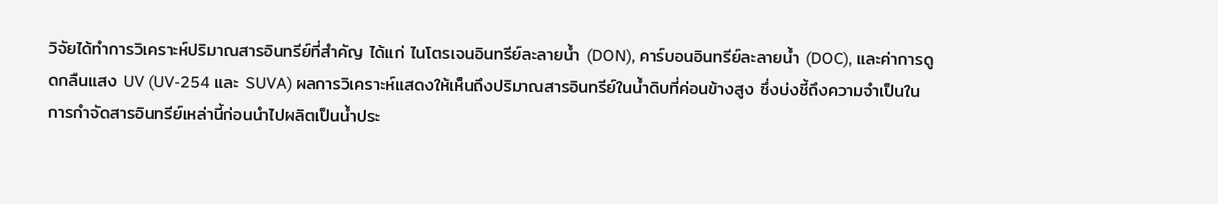วิจัยได้ทำการวิเคราะห์ปริมาณสารอินทรีย์ที่สำคัญ ได้แก่ ไนโตรเจนอินทรีย์ละลายน้ำ (DON), คาร์บอนอินทรีย์ละลายน้ำ (DOC), และค่าการดูดกลืนแสง UV (UV-254 และ SUVA) ผลการวิเคราะห์แสดงให้เห็นถึงปริมาณสารอินทรีย์ในน้ำดิบที่ค่อนข้างสูง ซึ่งบ่งชี้ถึงความจำเป็นในการกำจัดสารอินทรีย์เหล่านี้ก่อนนำไปผลิตเป็นน้ำประ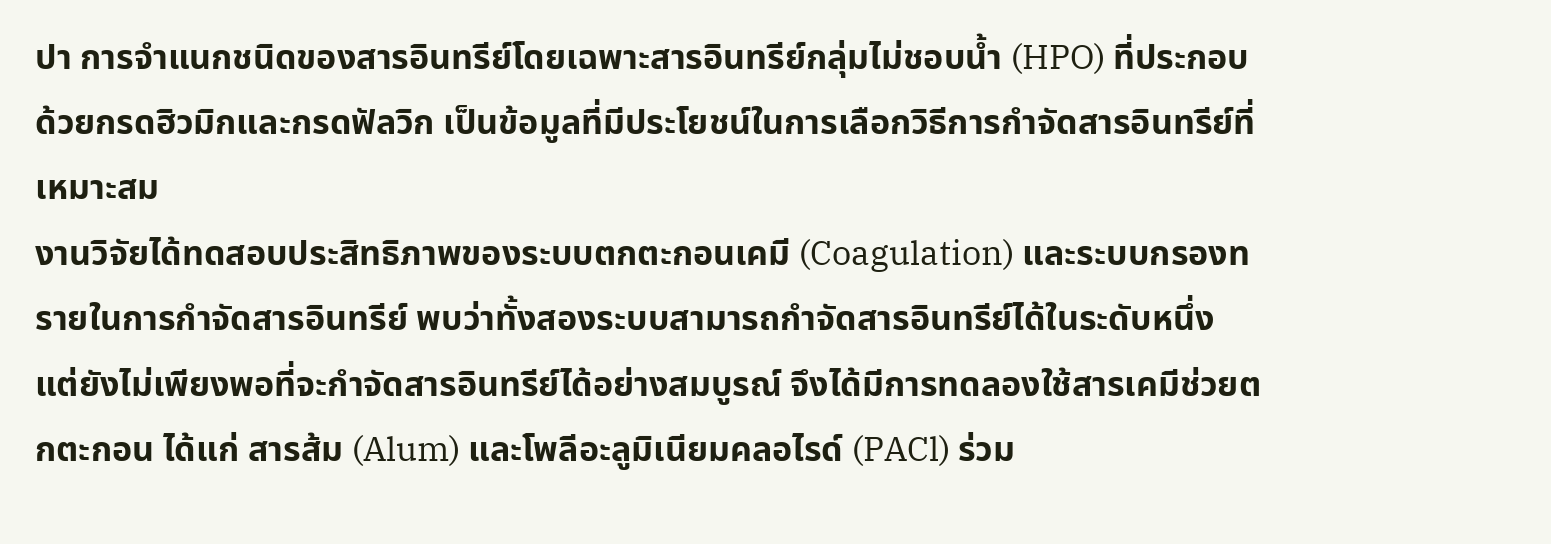ปา การจำแนกชนิดของสารอินทรีย์โดยเฉพาะสารอินทรีย์กลุ่มไม่ชอบน้ำ (HPO) ที่ประกอบด้วยกรดฮิวมิกและกรดฟัลวิก เป็นข้อมูลที่มีประโยชน์ในการเลือกวิธีการกำจัดสารอินทรีย์ที่เหมาะสม
งานวิจัยได้ทดสอบประสิทธิภาพของระบบตกตะกอนเคมี (Coagulation) และระบบกรองทรายในการกำจัดสารอินทรีย์ พบว่าทั้งสองระบบสามารถกำจัดสารอินทรีย์ได้ในระดับหนึ่ง แต่ยังไม่เพียงพอที่จะกำจัดสารอินทรีย์ได้อย่างสมบูรณ์ จึงได้มีการทดลองใช้สารเคมีช่วยตกตะกอน ได้แก่ สารส้ม (Alum) และโพลีอะลูมิเนียมคลอไรด์ (PACl) ร่วม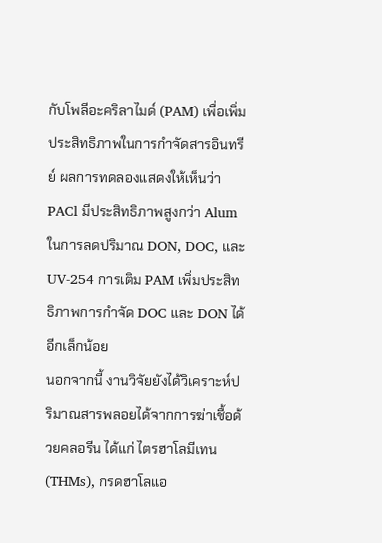กับโพลีอะคริลาไมด์ (PAM) เพื่อเพิ่มประสิทธิภาพในการกำจัดสารอินทรีย์ ผลการทดลองแสดงให้เห็นว่า PACl มีประสิทธิภาพสูงกว่า Alum ในการลดปริมาณ DON, DOC, และ UV-254 การเติม PAM เพิ่มประสิทธิภาพการกำจัด DOC และ DON ได้อีกเล็กน้อย
นอกจากนี้ งานวิจัยยังได้วิเคราะห์ปริมาณสารพลอยได้จากการฆ่าเชื้อด้วยคลอรีน ได้แก่ ไตรฮาโลมีเทน (THMs), กรดฮาโลแอ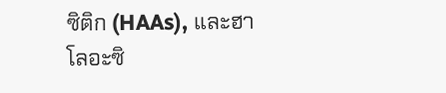ซิติก (HAAs), และฮาโลอะซิ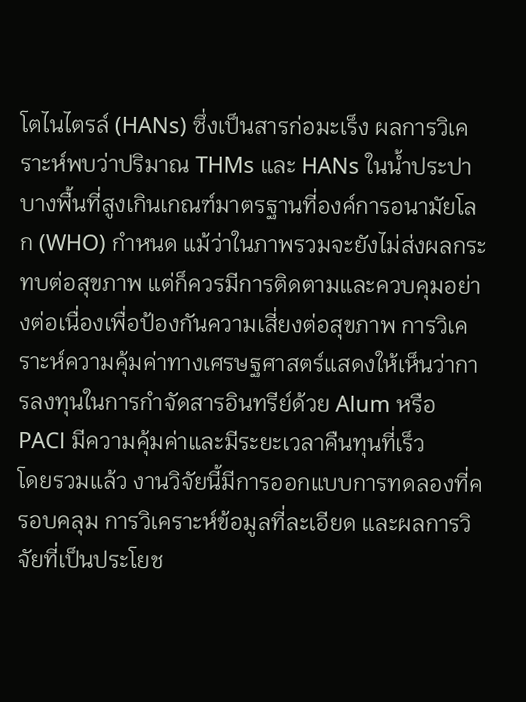โตไนไตรล์ (HANs) ซึ่งเป็นสารก่อมะเร็ง ผลการวิเคราะห์พบว่าปริมาณ THMs และ HANs ในน้ำประปาบางพื้นที่สูงเกินเกณฑ์มาตรฐานที่องค์การอนามัยโลก (WHO) กำหนด แม้ว่าในภาพรวมจะยังไม่ส่งผลกระทบต่อสุขภาพ แต่ก็ควรมีการติดตามและควบคุมอย่างต่อเนื่องเพื่อป้องกันความเสี่ยงต่อสุขภาพ การวิเคราะห์ความคุ้มค่าทางเศรษฐศาสตร์แสดงให้เห็นว่าการลงทุนในการกำจัดสารอินทรีย์ด้วย Alum หรือ PACl มีความคุ้มค่าและมีระยะเวลาคืนทุนที่เร็ว
โดยรวมแล้ว งานวิจัยนี้มีการออกแบบการทดลองที่ครอบคลุม การวิเคราะห์ข้อมูลที่ละเอียด และผลการวิจัยที่เป็นประโยช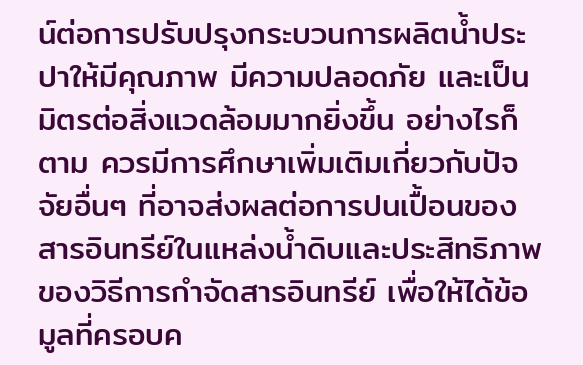น์ต่อการปรับปรุงกระบวนการผลิตน้ำประปาให้มีคุณภาพ มีความปลอดภัย และเป็นมิตรต่อสิ่งแวดล้อมมากยิ่งขึ้น อย่างไรก็ตาม ควรมีการศึกษาเพิ่มเติมเกี่ยวกับปัจจัยอื่นๆ ที่อาจส่งผลต่อการปนเปื้อนของสารอินทรีย์ในแหล่งน้ำดิบและประสิทธิภาพของวิธีการกำจัดสารอินทรีย์ เพื่อให้ได้ข้อมูลที่ครอบค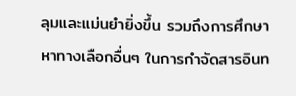ลุมและแม่นยำยิ่งขึ้น รวมถึงการศึกษาหาทางเลือกอื่นๆ ในการกำจัดสารอินท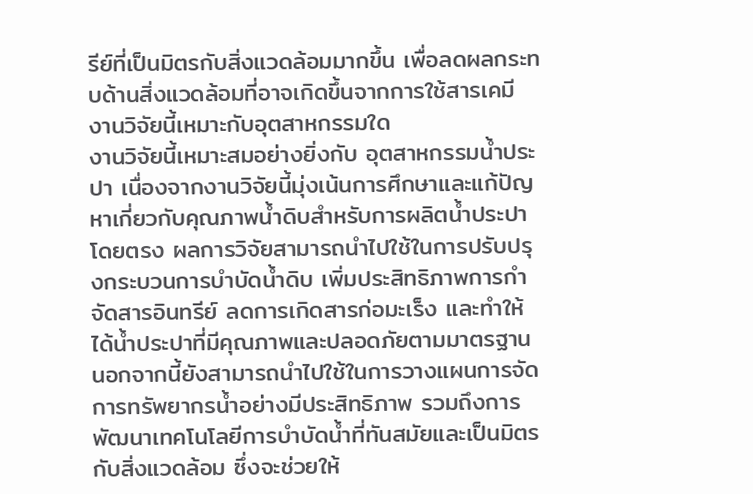รีย์ที่เป็นมิตรกับสิ่งแวดล้อมมากขึ้น เพื่อลดผลกระทบด้านสิ่งแวดล้อมที่อาจเกิดขึ้นจากการใช้สารเคมี
งานวิจัยนี้เหมาะกับอุตสาหกรรมใด
งานวิจัยนี้เหมาะสมอย่างยิ่งกับ อุตสาหกรรมน้ำประปา เนื่องจากงานวิจัยนี้มุ่งเน้นการศึกษาและแก้ปัญหาเกี่ยวกับคุณภาพน้ำดิบสำหรับการผลิตน้ำประปาโดยตรง ผลการวิจัยสามารถนำไปใช้ในการปรับปรุงกระบวนการบำบัดน้ำดิบ เพิ่มประสิทธิภาพการกำจัดสารอินทรีย์ ลดการเกิดสารก่อมะเร็ง และทำให้ได้น้ำประปาที่มีคุณภาพและปลอดภัยตามมาตรฐาน นอกจากนี้ยังสามารถนำไปใช้ในการวางแผนการจัดการทรัพยากรน้ำอย่างมีประสิทธิภาพ รวมถึงการพัฒนาเทคโนโลยีการบำบัดน้ำที่ทันสมัยและเป็นมิตรกับสิ่งแวดล้อม ซึ่งจะช่วยให้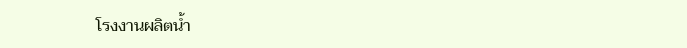โรงงานผลิตน้ำ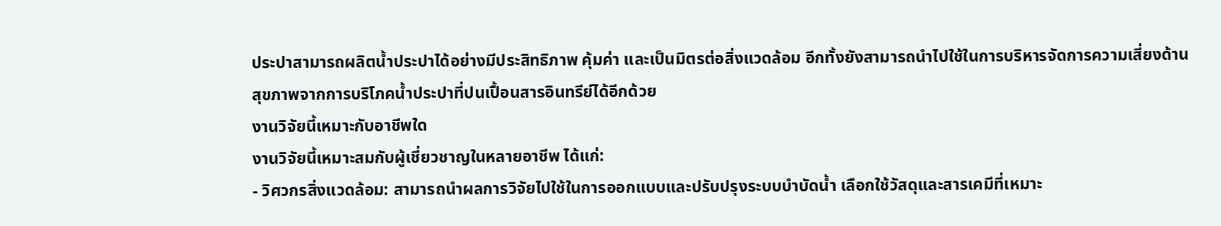ประปาสามารถผลิตน้ำประปาได้อย่างมีประสิทธิภาพ คุ้มค่า และเป็นมิตรต่อสิ่งแวดล้อม อีกทั้งยังสามารถนำไปใช้ในการบริหารจัดการความเสี่ยงด้านสุขภาพจากการบริโภคน้ำประปาที่ปนเปื้อนสารอินทรีย์ได้อีกด้วย
งานวิจัยนี้เหมาะกับอาชีพใด
งานวิจัยนี้เหมาะสมกับผู้เชี่ยวชาญในหลายอาชีพ ได้แก่:
- วิศวกรสิ่งแวดล้อม: สามารถนำผลการวิจัยไปใช้ในการออกแบบและปรับปรุงระบบบำบัดน้ำ เลือกใช้วัสดุและสารเคมีที่เหมาะ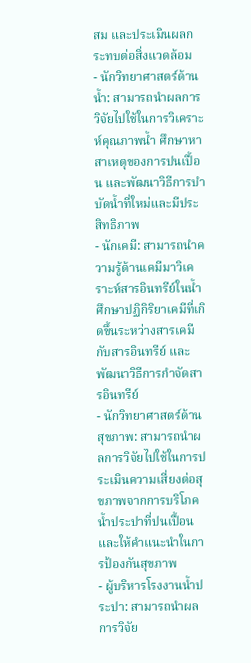สม และประเมินผลกระทบต่อสิ่งแวดล้อม
- นักวิทยาศาสตร์ด้านน้ำ: สามารถนำผลการวิจัยไปใช้ในการวิเคราะห์คุณภาพน้ำ ศึกษาหาสาเหตุของการปนเปื้อน และพัฒนาวิธีการบำบัดน้ำที่ใหม่และมีประสิทธิภาพ
- นักเคมี: สามารถนำความรู้ด้านเคมีมาวิเคราะห์สารอินทรีย์ในน้ำ ศึกษาปฏิกิริยาเคมีที่เกิดขึ้นระหว่างสารเคมีกับสารอินทรีย์ และพัฒนาวิธีการกำจัดสารอินทรีย์
- นักวิทยาศาสตร์ด้านสุขภาพ: สามารถนำผลการวิจัยไปใช้ในการประเมินความเสี่ยงต่อสุขภาพจากการบริโภคน้ำประปาที่ปนเปื้อน และให้คำแนะนำในการป้องกันสุขภาพ
- ผู้บริหารโรงงานน้ำประปา: สามารถนำผลการวิจัย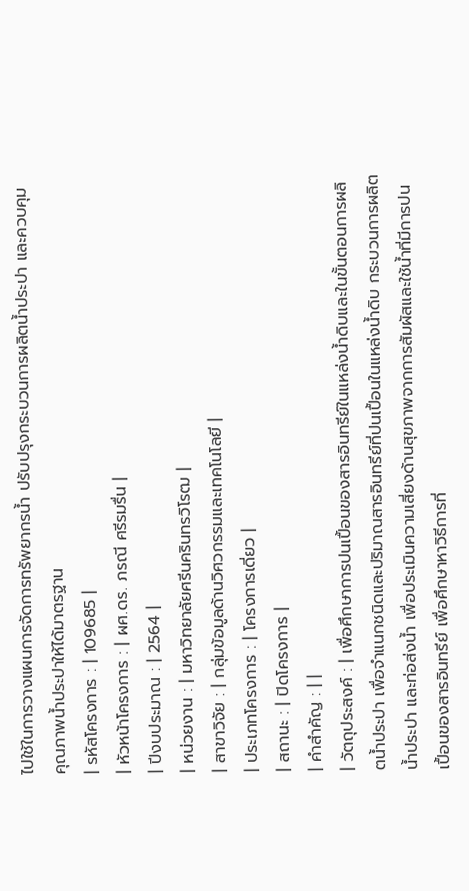ไปใช้ในการวางแผนการจัดการทรัพยากรน้ำ ปรับปรุงกระบวนการผลิตน้ำประปา และควบคุมคุณภาพน้ำประปาให้ได้มาตรฐาน
| รหัสโครงการ : | 109685 |
| หัวหน้าโครงการ : | ผศ.ดร. ภรณี ศรีรมรื่น |
| ปีงบประมาณ : | 2564 |
| หน่วยงาน : | มหาวิทยาลัยศรีนครินทรวิโรฒ |
| สาขาวิจัย : | กลุ่มข้อมูลด้านวิศวกรรมและเทคโนโลยี |
| ประเภทโครงการ : | โครงการเดี่ยว |
| สถานะ : | ปิดโครงการ |
| คำสำคัญ : | |
| วัตถุประสงค์ : | เพื่อศึกษาการปนเปื้อนของสารอินทรีย์ในแหล่งน้ำดิบและในขั้นตอนการผลิตน้ำประปา เพื่อจำแนกชนิดและปริมาณสารอินทรีย์ที่ปนเปื้อนในแหล่งน้ำดิบ กระบวนการผลิตน้ำประปา และท่อส่งน้ำ เพื่อประเมินความเสี่ยงด้านสุขภาพจากการสัมผัสและใช้น้ำที่มีการปนเปื้อนของสารอินทรีย์ เพื่อศึกษาหาวิธีการที่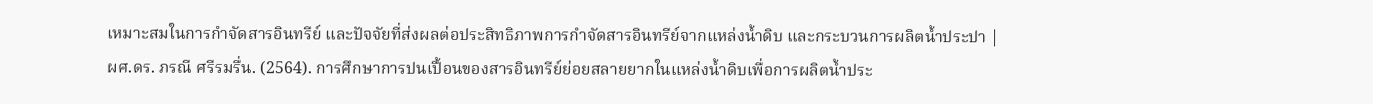เหมาะสมในการกำจัดสารอินทรีย์ และปัจจัยที่ส่งผลต่อประสิทธิภาพการกำจัดสารอินทรีย์จากแหล่งน้ำดิบ และกระบวนการผลิตน้ำประปา |
ผศ.ดร. ภรณี ศรีรมรื่น. (2564). การศึกษาการปนเปื้อนของสารอินทรีย์ย่อยสลายยากในแหล่งน้ำดิบเพื่อการผลิตน้ำประ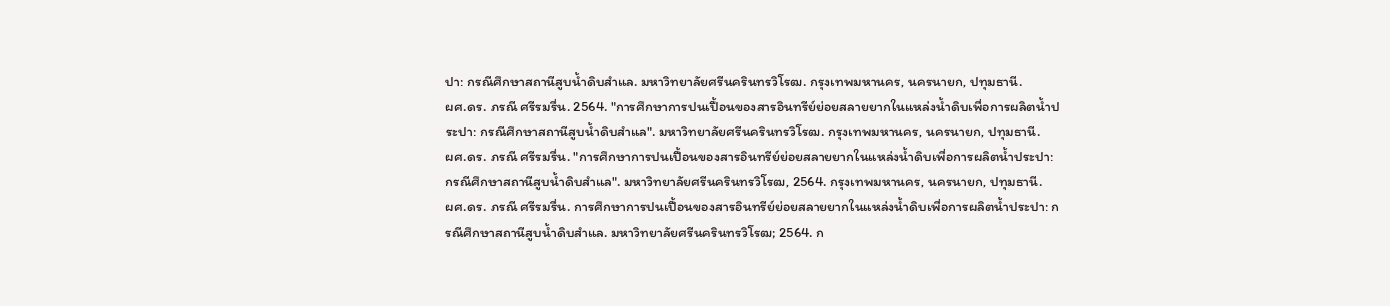ปา: กรณีศึกษาสถานีสูบน้ำดิบสำแล. มหาวิทยาลัยศรีนครินทรวิโรฒ. กรุงเทพมหานคร, นครนายก, ปทุมธานี.
ผศ.ดร. ภรณี ศรีรมรื่น. 2564. "การศึกษาการปนเปื้อนของสารอินทรีย์ย่อยสลายยากในแหล่งน้ำดิบเพื่อการผลิตน้ำประปา: กรณีศึกษาสถานีสูบน้ำดิบสำแล". มหาวิทยาลัยศรีนครินทรวิโรฒ. กรุงเทพมหานคร, นครนายก, ปทุมธานี.
ผศ.ดร. ภรณี ศรีรมรื่น. "การศึกษาการปนเปื้อนของสารอินทรีย์ย่อยสลายยากในแหล่งน้ำดิบเพื่อการผลิตน้ำประปา: กรณีศึกษาสถานีสูบน้ำดิบสำแล". มหาวิทยาลัยศรีนครินทรวิโรฒ, 2564. กรุงเทพมหานคร, นครนายก, ปทุมธานี.
ผศ.ดร. ภรณี ศรีรมรื่น. การศึกษาการปนเปื้อนของสารอินทรีย์ย่อยสลายยากในแหล่งน้ำดิบเพื่อการผลิตน้ำประปา: กรณีศึกษาสถานีสูบน้ำดิบสำแล. มหาวิทยาลัยศรีนครินทรวิโรฒ; 2564. ก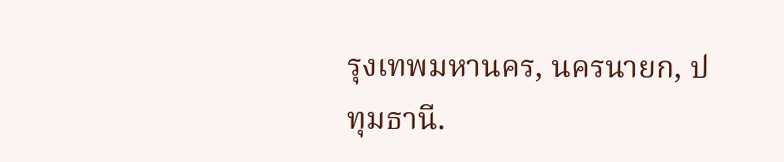รุงเทพมหานคร, นครนายก, ปทุมธานี.